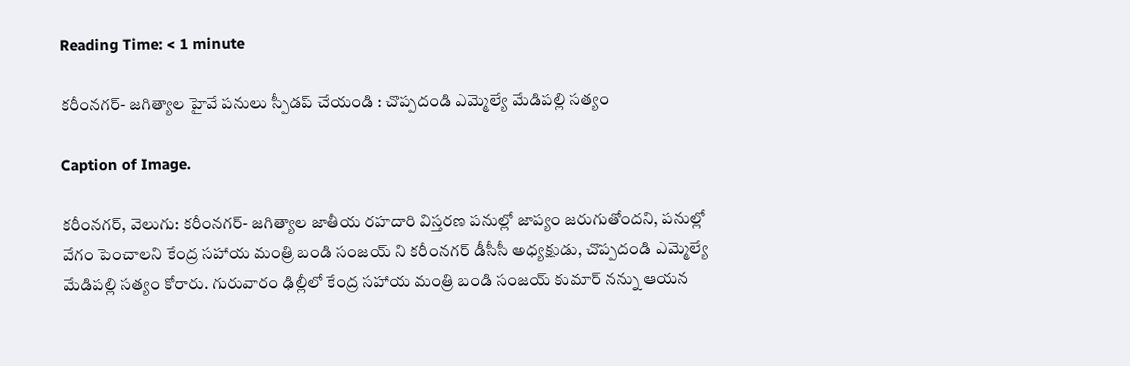Reading Time: < 1 minute

కరీంనగర్- జగిత్యాల హైవే పనులు స్పీడప్ చేయండి : చొప్పదండి ఎమ్మెల్యే మేడిపల్లి సత్యం

Caption of Image.

కరీంనగర్, వెలుగు: కరీంనగర్- జగిత్యాల జాతీయ రహదారి విస్తరణ పనుల్లో జాప్యం జరుగుతోందని, పనుల్లో వేగం పెంచాలని కేంద్ర సహాయ మంత్రి బండి సంజయ్ ని కరీంనగర్ డీసీసీ అధ్యక్షుడు, చొప్పదండి ఎమ్మెల్యే మేడిపల్లి సత్యం కోరారు. గురువారం ఢిల్లీలో కేంద్ర సహాయ మంత్రి బండి సంజయ్ కుమార్ నన్ను ఆయన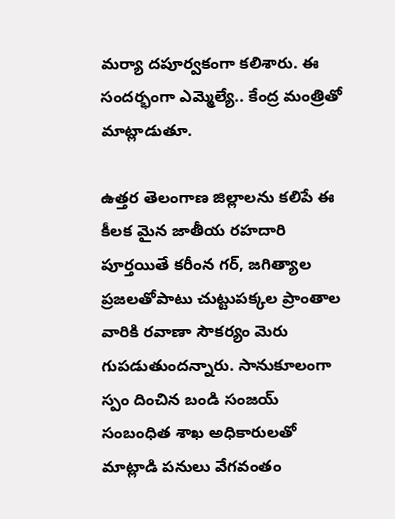మర్యా దపూర్వకంగా కలిశారు. ఈ సందర్భంగా ఎమ్మెల్యే.. కేంద్ర మంత్రితో మాట్లాడుతూ.

ఉత్తర తెలంగాణ జిల్లాలను కలిపే ఈ కీలక మైన జాతీయ రహదారి పూర్తయితే కరీంన గర్, జగిత్యాల ప్రజలతోపాటు చుట్టుపక్కల ప్రాంతాల వారికి రవాణా సౌకర్యం మెరు గుపడుతుందన్నారు. సానుకూలంగా స్పం దించిన బండి సంజయ్ సంబంధిత శాఖ అధికారులతో మాట్లాడి పనులు వేగవంతం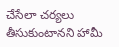చేసేలా చర్యలు తీసుకుంటానని హామీ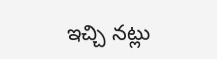ఇచ్చి నట్లు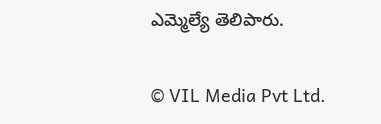ఎమ్మెల్యే తెలిపారు.

© VIL Media Pvt Ltd.